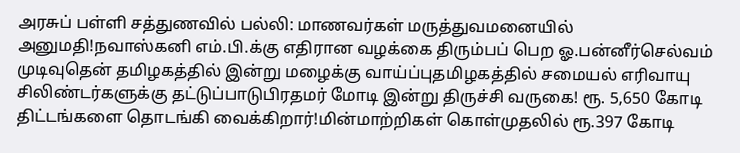அரசுப் பள்ளி சத்துணவில் பல்லி: மாணவர்கள் மருத்துவமனையில் அனுமதி!நவாஸ்கனி எம்.பி.க்கு எதிரான வழக்கை திரும்பப் பெற ஓ.பன்னீர்செல்வம் முடிவுதென் தமிழகத்தில் இன்று மழைக்கு வாய்ப்புதமிழகத்தில் சமையல் எரிவாயு சிலிண்டர்களுக்கு தட்டுப்பாடுபிரதமர் மோடி இன்று திருச்சி வருகை! ரூ. 5,650 கோடி திட்டங்களை தொடங்கி வைக்கிறார்!மின்மாற்றிகள் கொள்முதலில் ரூ.397 கோடி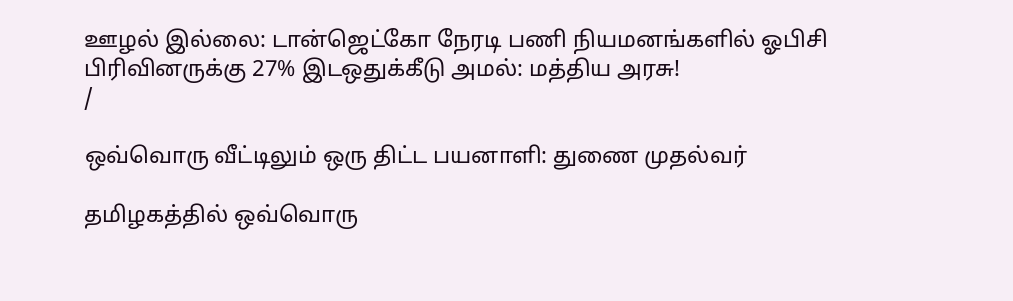ஊழல் இல்லை: டான்ஜெட்கோ நேரடி பணி நியமனங்களில் ஓபிசி பிரிவினருக்கு 27% இடஒதுக்கீடு அமல்: மத்திய அரசு!
/

ஒவ்வொரு வீட்டிலும் ஒரு திட்ட பயனாளி: துணை முதல்வர்

தமிழகத்தில் ஒவ்வொரு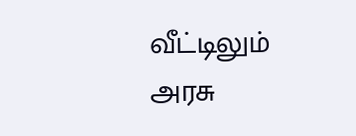வீட்டிலும் அரசு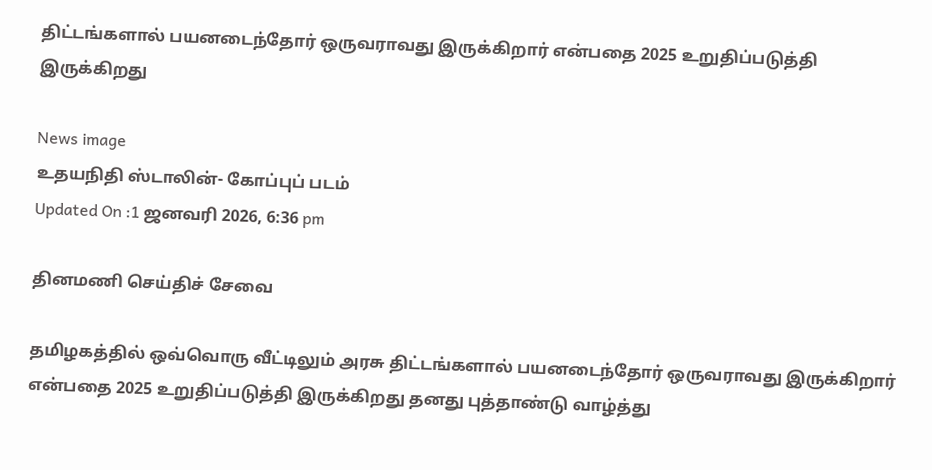திட்டங்களால் பயனடைந்தோர் ஒருவராவது இருக்கிறார் என்பதை 2025 உறுதிப்படுத்தி இருக்கிறது

News image
உதயநிதி ஸ்டாலின்- கோப்புப் படம்
Updated On :1 ஜனவரி 2026, 6:36 pm

தினமணி செய்திச் சேவை

தமிழகத்தில் ஒவ்வொரு வீட்டிலும் அரசு திட்டங்களால் பயனடைந்தோர் ஒருவராவது இருக்கிறார் என்பதை 2025 உறுதிப்படுத்தி இருக்கிறது தனது புத்தாண்டு வாழ்த்து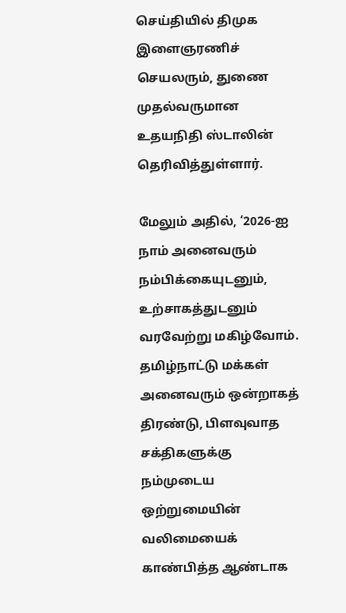செய்தியில் திமுக இளைஞரணிச் செயலரும், துணை முதல்வருமான உதயநிதி ஸ்டாலின் தெரிவித்துள்ளார்.

மேலும் அதில், ‘2026-ஐ நாம் அனைவரும் நம்பிக்கையுடனும், உற்சாகத்துடனும் வரவேற்று மகிழ்வோம். தமிழ்நாட்டு மக்கள் அனைவரும் ஒன்றாகத் திரண்டு, பிளவுவாத சக்திகளுக்கு நம்முடைய ஒற்றுமையின் வலிமையைக் காண்பித்த ஆண்டாக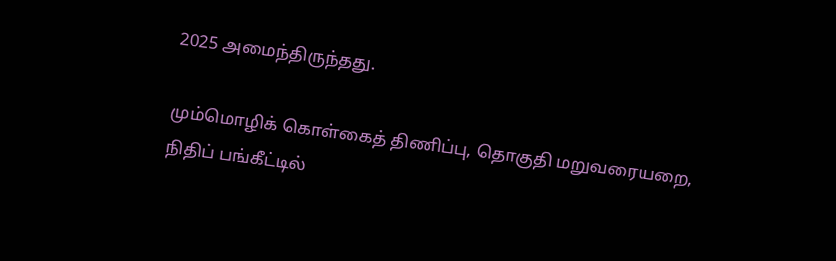2025 அமைந்திருந்தது.

மும்மொழிக் கொள்கைத் திணிப்பு, தொகுதி மறுவரையறை, நிதிப் பங்கீட்டில்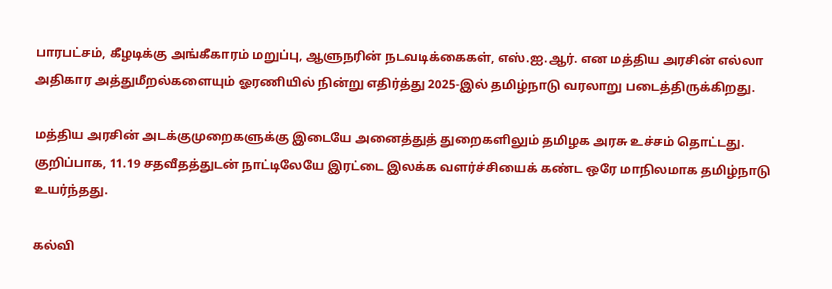பாரபட்சம், கீழடிக்கு அங்கீகாரம் மறுப்பு, ஆளுநரின் நடவடிக்கைகள், எஸ்.ஐ.ஆர். என மத்திய அரசின் எல்லா அதிகார அத்துமீறல்களையும் ஓரணியில் நின்று எதிர்த்து 2025-இல் தமிழ்நாடு வரலாறு படைத்திருக்கிறது.

மத்திய அரசின் அடக்குமுறைகளுக்கு இடையே அனைத்துத் துறைகளிலும் தமிழக அரசு உச்சம் தொட்டது. குறிப்பாக, 11.19 சதவீதத்துடன் நாட்டிலேயே இரட்டை இலக்க வளர்ச்சியைக் கண்ட ஒரே மாநிலமாக தமிழ்நாடு உயர்ந்தது.

கல்வி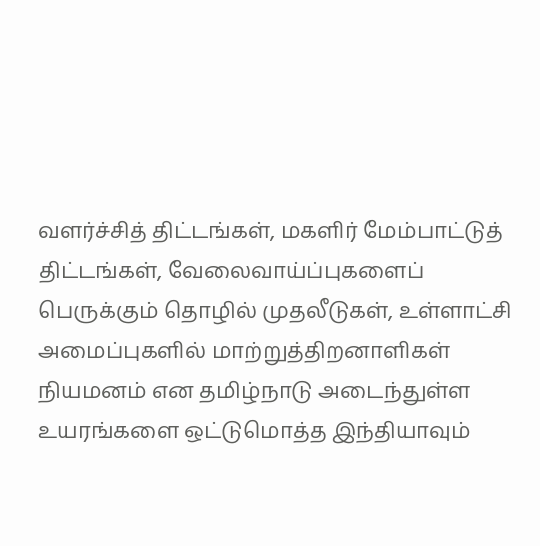வளர்ச்சித் திட்டங்கள், மகளிர் மேம்பாட்டுத் திட்டங்கள், வேலைவாய்ப்புகளைப் பெருக்கும் தொழில் முதலீடுகள், உள்ளாட்சி அமைப்புகளில் மாற்றுத்திறனாளிகள் நியமனம் என தமிழ்நாடு அடைந்துள்ள உயரங்களை ஒட்டுமொத்த இந்தியாவும்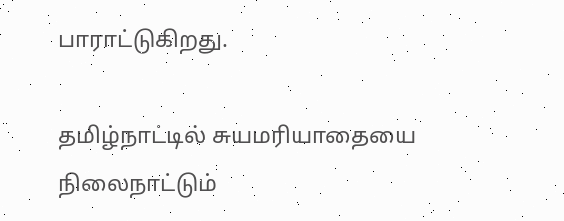பாராட்டுகிறது.

தமிழ்நாட்டில் சுயமரியாதையை நிலைநாட்டும்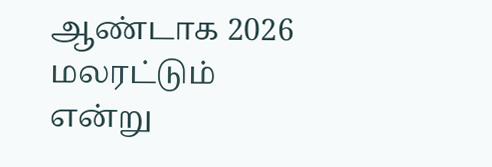ஆண்டாக 2026 மலரட்டும் என்று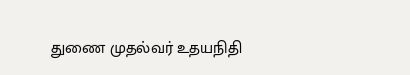துணை முதல்வர் உதயநிதி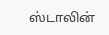ஸ்டாலின்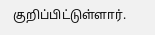குறிப்பிட்டுள்ளார்.